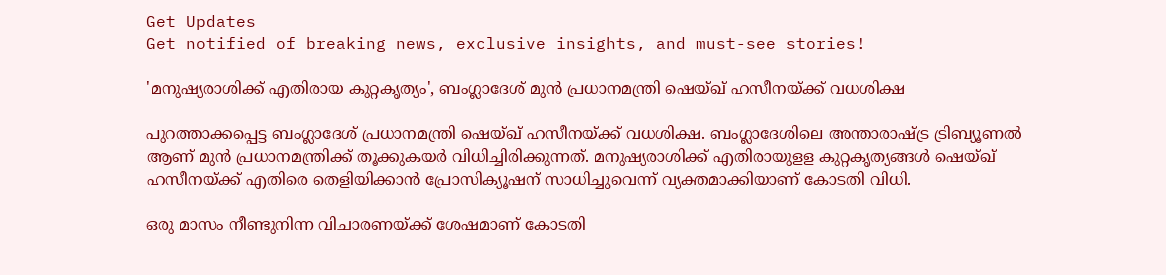Get Updates
Get notified of breaking news, exclusive insights, and must-see stories!

'മനുഷ്യരാശിക്ക് എതിരായ കുറ്റകൃത്യം', ബംഗ്ലാദേശ് മുൻ പ്രധാനമന്ത്രി ഷെയ്ഖ് ഹസീനയ്ക്ക് വധശിക്ഷ

പുറത്താക്കപ്പെട്ട ബംഗ്ലാദേശ് പ്രധാനമന്ത്രി ഷെയ്ഖ് ഹസീനയ്ക്ക് വധശിക്ഷ. ബംഗ്ലാദേശിലെ അന്താരാഷ്ട്ര ട്രിബ്യൂണല്‍ ആണ് മുന്‍ പ്രധാനമന്ത്രിക്ക് തൂക്കുകയര്‍ വിധിച്ചിരിക്കുന്നത്. മനുഷ്യരാശിക്ക് എതിരായുളള കുറ്റകൃത്യങ്ങള്‍ ഷെയ്ഖ് ഹസീനയ്ക്ക് എതിരെ തെളിയിക്കാന്‍ പ്രോസിക്യൂഷന് സാധിച്ചുവെന്ന് വ്യക്തമാക്കിയാണ് കോടതി വിധി.

ഒരു മാസം നീണ്ടുനിന്ന വിചാരണയ്ക്ക് ശേഷമാണ് കോടതി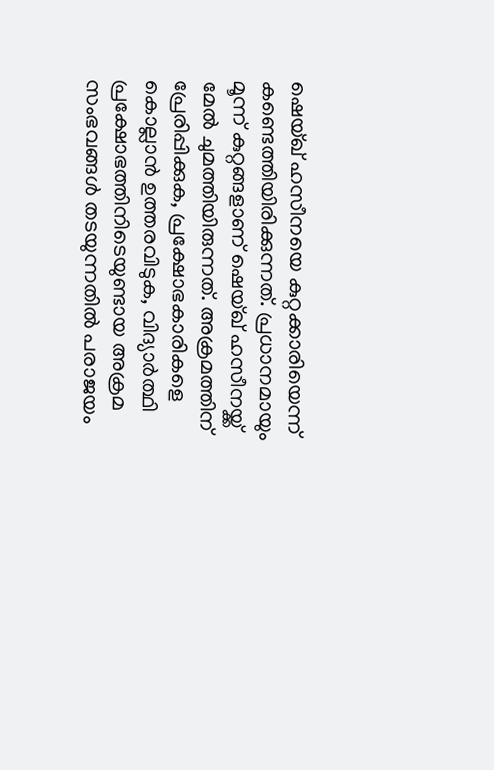ഷെയ്ഖ് ഹസീനയെ കുറ്റക്കാരിയെന്ന് കണ്ടെത്തിയിരിക്കുന്നത്. പ്രധാനമായും മൂന്ന് കുറ്റങ്ങളാണ് ഷെയ്ഖ് ഹസീനയ്ക്ക് മേല്‍ ചുമത്തിയിരുന്നത്. അക്രമത്തിന് പ്രേരിപ്പിക്കുക, പ്രക്ഷോഭകാരികളെ കൊല്ലാന്‍ ഉത്തരവിടുക, വിദ്യാര്‍ത്ഥി പ്രക്ഷോഭത്തിനിടെയുണ്ടായ അക്രമ സംഭവങ്ങള്‍ തടയുന്നതില്‍ പരാജയം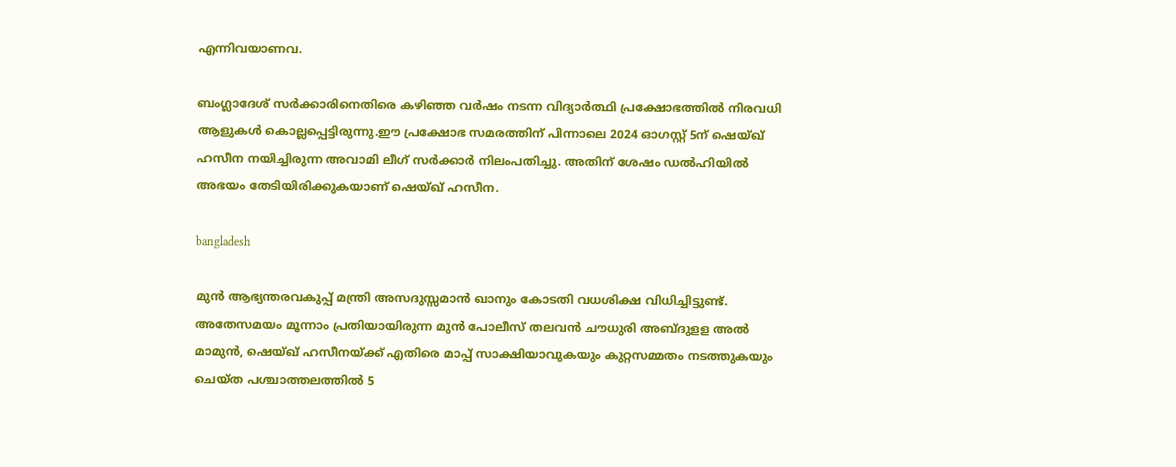എന്നിവയാണവ.

ബംഗ്ലാദേശ് സര്‍ക്കാരിനെതിരെ കഴിഞ്ഞ വര്‍ഷം നടന്ന വിദ്യാര്‍ത്ഥി പ്രക്ഷോഭത്തില്‍ നിരവധി ആളുകള്‍ കൊല്ലപ്പെട്ടിരുന്നു.ഈ പ്രക്ഷോഭ സമരത്തിന് പിന്നാലെ 2024 ഓഗസ്റ്റ് 5ന് ഷെയ്ഖ് ഹസീന നയിച്ചിരുന്ന അവാമി ലീഗ് സര്‍ക്കാര്‍ നിലംപതിച്ചു. അതിന് ശേഷം ഡല്‍ഹിയില്‍ അഭയം തേടിയിരിക്കുകയാണ് ഷെയ്ഖ് ഹസീന.

bangladesh

മുന്‍ ആഭ്യന്തരവകുപ്പ് മന്ത്രി അസദുസ്സമാന്‍ ഖാനും കോടതി വധശിക്ഷ വിധിച്ചിട്ടുണ്ട്. അതേസമയം മൂന്നാം പ്രതിയായിരുന്ന മുന്‍ പോലീസ് തലവന്‍ ചൗധുരി അബ്ദുളള അല്‍ മാമുന്‍, ഷെയ്ഖ് ഹസീനയ്ക്ക് എതിരെ മാപ്പ് സാക്ഷിയാവുകയും കുറ്റസമ്മതം നടത്തുകയും ചെയ്ത പശ്ചാത്തലത്തില്‍ 5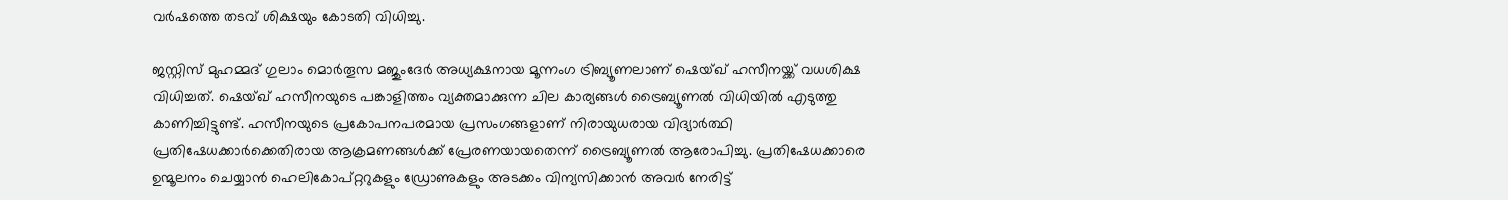വര്‍ഷത്തെ തടവ് ശിക്ഷയും കോടതി വിധിച്ചു.

ജസ്റ്റിസ് മുഹമ്മദ് ഗുലാം മൊര്‍തൂസ മജുംദേര്‍ അധ്യക്ഷനായ മൂന്നംഗ ട്രിബ്യൂണലാണ് ഷെയ്ഖ് ഹസീനയ്ക്ക് വധശിക്ഷ വിധിച്ചത്. ഷെയ്ഖ് ഹസീനയുടെ പങ്കാളിത്തം വ്യക്തമാക്കുന്ന ചില കാര്യങ്ങൾ ട്രൈബ്യൂണൽ വിധിയിൽ എടുത്തു കാണിച്ചിട്ടുണ്ട്. ഹസീനയുടെ പ്രകോപനപരമായ പ്രസംഗങ്ങളാണ് നിരായുധരായ വിദ്യാർത്ഥി പ്രതിഷേധക്കാർക്കെതിരായ ആക്രമണങ്ങൾക്ക് പ്രേരണയായതെന്ന് ട്രൈബ്യൂണൽ ആരോപിച്ചു. പ്രതിഷേധക്കാരെ ഉന്മൂലനം ചെയ്യാൻ ഹെലികോപ്റ്ററുകളും ഡ്രോണുകളും അടക്കം വിന്യസിക്കാൻ അവർ നേരിട്ട്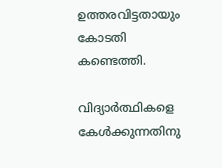ഉത്തരവിട്ടതായും കോടതി കണ്ടെത്തി.

വിദ്യാർത്ഥികളെ കേൾക്കുന്നതിനു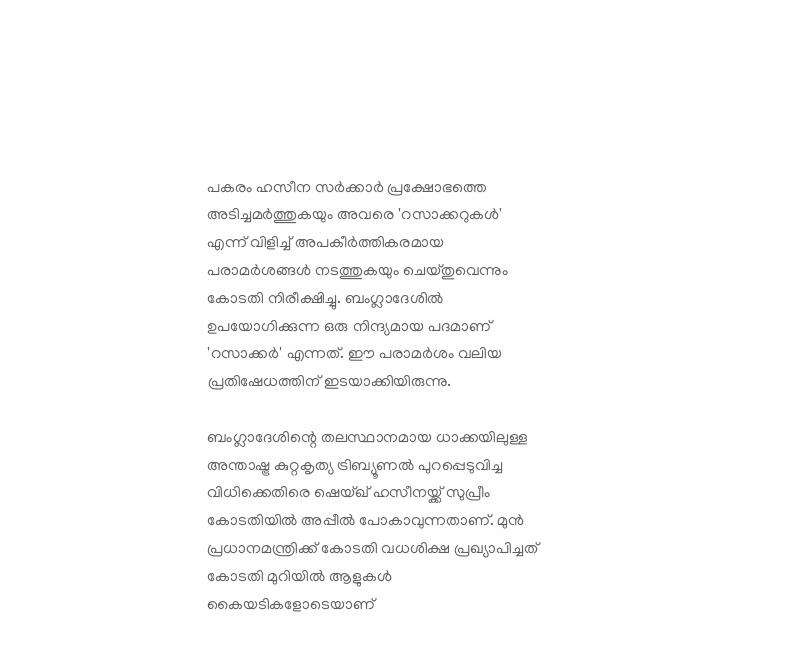പകരം ഹസീന സർക്കാർ പ്രക്ഷോഭത്തെ അടിച്ചമർത്തുകയും അവരെ 'റസാക്കറുകൾ' എന്ന് വിളിച്ച് അപകീർത്തികരമായ പരാമർശങ്ങൾ നടത്തുകയും ചെയ്തുവെന്നും കോടതി നിരീക്ഷിച്ചു. ബംഗ്ലാദേശിൽ ഉപയോഗിക്കുന്ന ഒരു നിന്ദ്യമായ പദമാണ് 'റസാക്കർ' എന്നത്. ഈ പരാമർശം വലിയ പ്രതിഷേധത്തിന് ഇടയാക്കിയിരുന്നു.

ബംഗ്ലാദേശിന്റെ തലസ്ഥാനമായ ധാക്കയിലുള്ള അന്താഷ്ട്ര കുറ്റകൃത്യ ട്രിബ്യൂണൽ പുറപ്പെടുവിച്ച വിധിക്കെതിരെ ഷെയ്ഖ് ഹസീനയ്ക്ക് സുപ്രീം കോടതിയിൽ അപ്പീൽ പോകാവുന്നതാണ്. മുൻ പ്രധാനമന്ത്രിക്ക് കോടതി വധശിക്ഷ പ്രഖ്യാപിച്ചത് കോടതി മുറിയിൽ ആളുകൾ കൈയടികളോടെയാണ്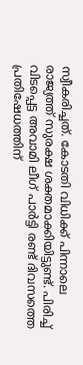സ്വീകരിച്ചത്. കോടതി വിധിക്ക് പിന്നാലെ രാജ്യത്ത് സുരക്ഷ ശക്തമാക്കിയിട്ടുണ്ട്. പിരിച്ച് വിടപ്പെട്ട അവാമി ലീഗ് പാർട്ടി രണ്ട് ദിവസത്തെ പ്രതിഷേധത്തിന്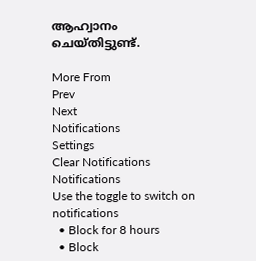ആഹ്വാനം ചെയ്തിട്ടുണ്ട്.

More From
Prev
Next
Notifications
Settings
Clear Notifications
Notifications
Use the toggle to switch on notifications
  • Block for 8 hours
  • Block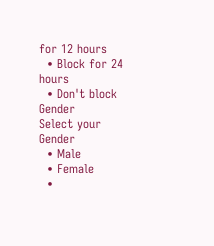for 12 hours
  • Block for 24 hours
  • Don't block
Gender
Select your Gender
  • Male
  • Female
  •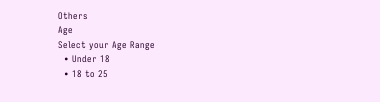Others
Age
Select your Age Range
  • Under 18
  • 18 to 25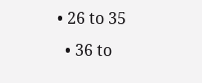• 26 to 35
  • 36 to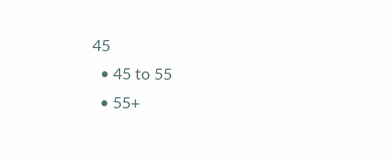45
  • 45 to 55
  • 55+